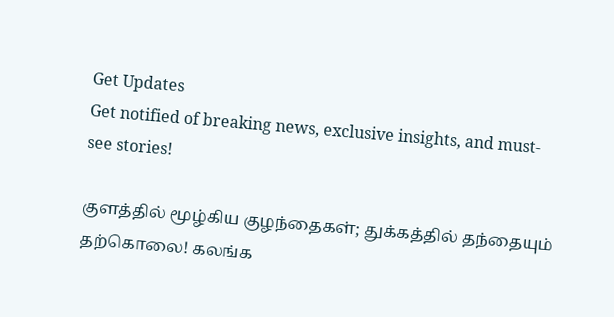Get Updates
Get notified of breaking news, exclusive insights, and must-see stories!

குளத்தில் மூழ்கிய குழந்தைகள்; துக்கத்தில் தந்தையும் தற்கொலை! கலங்க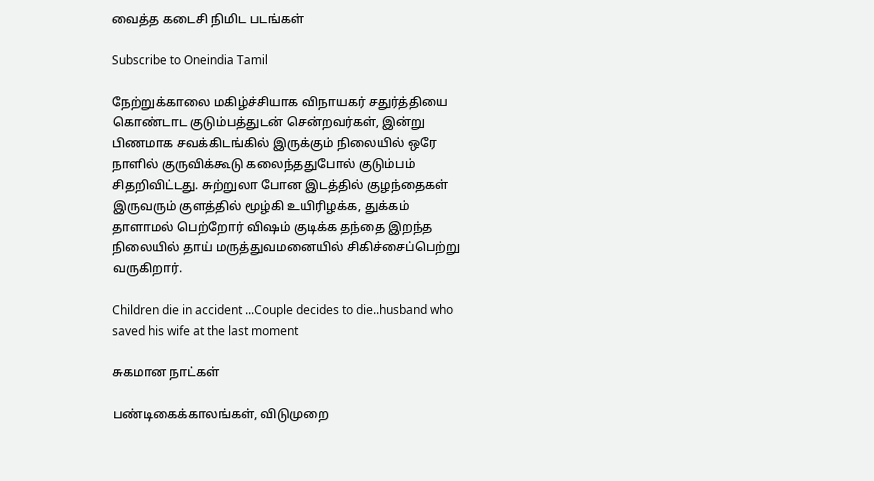வைத்த கடைசி நிமிட படங்கள்

Subscribe to Oneindia Tamil

நேற்றுக்காலை மகிழ்ச்சியாக விநாயகர் சதுர்த்தியை கொண்டாட குடும்பத்துடன் சென்றவர்கள், இன்று பிணமாக சவக்கிடங்கில் இருக்கும் நிலையில் ஒரே நாளில் குருவிக்கூடு கலைந்ததுபோல் குடும்பம் சிதறிவிட்டது. சுற்றுலா போன இடத்தில் குழந்தைகள் இருவரும் குளத்தில் மூழ்கி உயிரிழக்க, துக்கம் தாளாமல் பெற்றோர் விஷம் குடிக்க தந்தை இறந்த நிலையில் தாய் மருத்துவமனையில் சிகிச்சைப்பெற்று வருகிறார்.

Children die in accident ...Couple decides to die..husband who saved his wife at the last moment

சுகமான நாட்கள்

பண்டிகைக்காலங்கள், விடுமுறை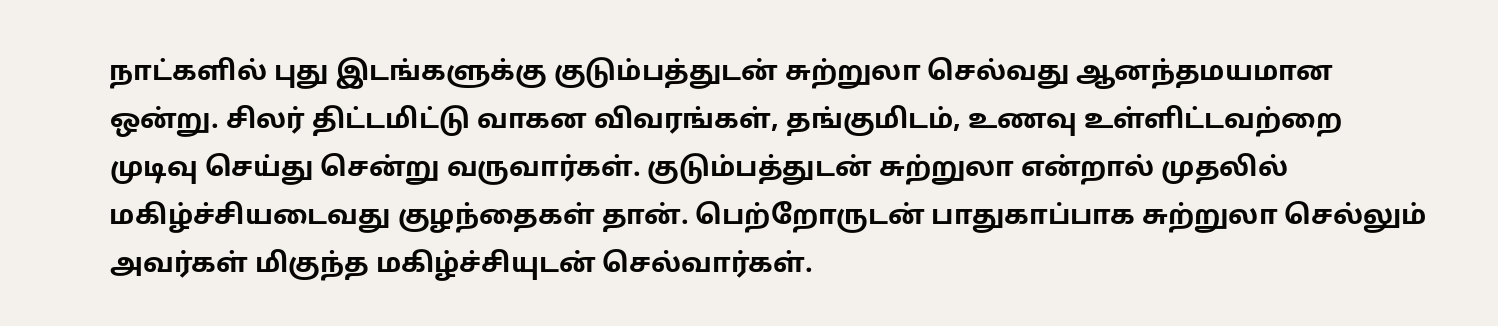நாட்களில் புது இடங்களுக்கு குடும்பத்துடன் சுற்றுலா செல்வது ஆனந்தமயமான ஒன்று. சிலர் திட்டமிட்டு வாகன விவரங்கள், தங்குமிடம், உணவு உள்ளிட்டவற்றை முடிவு செய்து சென்று வருவார்கள். குடும்பத்துடன் சுற்றுலா என்றால் முதலில் மகிழ்ச்சியடைவது குழந்தைகள் தான். பெற்றோருடன் பாதுகாப்பாக சுற்றுலா செல்லும் அவர்கள் மிகுந்த மகிழ்ச்சியுடன் செல்வார்கள்.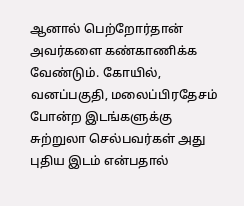ஆனால் பெற்றோர்தான் அவர்களை கண்காணிக்க வேண்டும். கோயில், வனப்பகுதி, மலைப்பிரதேசம் போன்ற இடங்களுக்கு சுற்றுலா செல்பவர்கள் அது புதிய இடம் என்பதால்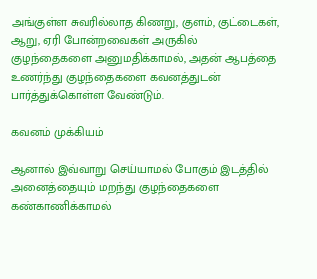அங்குள்ள சுவரில்லாத கிணறு, குளம், குட்டைகள், ஆறு, ஏரி போன்றவைகள் அருகில் குழந்தைகளை அனுமதிக்காமல், அதன் ஆபத்தை உணர்ந்து குழந்தைகளை கவனத்துடன் பார்த்துக்கொள்ள வேண்டும்.

கவனம் முக்கியம்

ஆனால் இவ்வாறு செய்யாமல் போகும் இடத்தில் அனைத்தையும் மறந்து குழந்தைகளை கண்காணிக்காமல்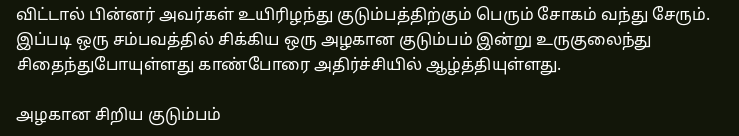விட்டால் பின்னர் அவர்கள் உயிரிழந்து குடும்பத்திற்கும் பெரும் சோகம் வந்து சேரும். இப்படி ஒரு சம்பவத்தில் சிக்கிய ஒரு அழகான குடும்பம் இன்று உருகுலைந்து சிதைந்துபோயுள்ளது காண்போரை அதிர்ச்சியில் ஆழ்த்தியுள்ளது.

அழகான சிறிய குடும்பம்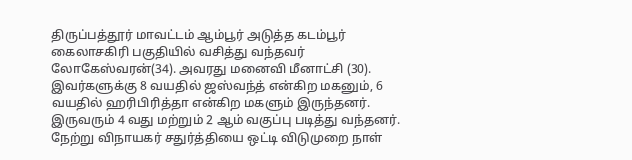திருப்பத்தூர் மாவட்டம் ஆம்பூர் அடுத்த கடம்பூர் கைலாசகிரி பகுதியில் வசித்து வந்தவர் லோகேஸ்வரன்(34). அவரது மனைவி மீனாட்சி (30). இவர்களுக்கு 8 வயதில் ஜஸ்வந்த் என்கிற மகனும், 6 வயதில் ஹரிபிரித்தா என்கிற மகளும் இருந்தனர். இருவரும் 4 வது மற்றும் 2 ஆம் வகுப்பு படித்து வந்தனர். நேற்று விநாயகர் சதுர்த்தியை ஒட்டி விடுமுறை நாள்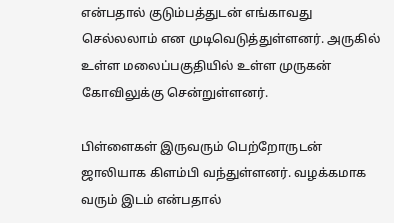என்பதால் குடும்பத்துடன் எங்காவது செல்லலாம் என முடிவெடுத்துள்ளனர். அருகில் உள்ள மலைப்பகுதியில் உள்ள முருகன் கோவிலுக்கு சென்றுள்ளனர்.

பிள்ளைகள் இருவரும் பெற்றோருடன் ஜாலியாக கிளம்பி வந்துள்ளனர். வழக்கமாக வரும் இடம் என்பதால்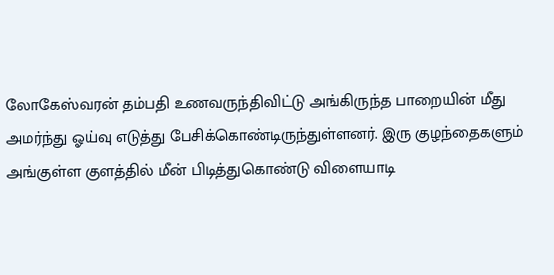லோகேஸ்வரன் தம்பதி உணவருந்திவிட்டு அங்கிருந்த பாறையின் மீது அமர்ந்து ஓய்வு எடுத்து பேசிக்கொண்டிருந்துள்ளனர். இரு குழந்தைகளும் அங்குள்ள குளத்தில் மீன் பிடித்துகொண்டு விளையாடி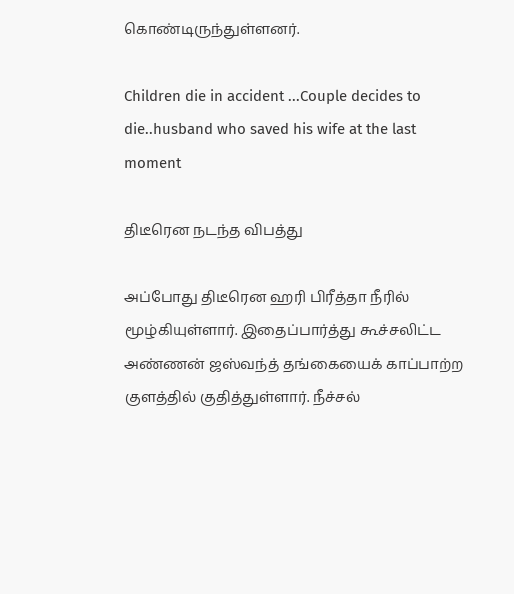கொண்டிருந்துள்ளனர்.

Children die in accident ...Couple decides to die..husband who saved his wife at the last moment

திடீரென நடந்த விபத்து

அப்போது திடீரென ஹரி பிரீத்தா நீரில் மூழ்கியுள்ளார். இதைப்பார்த்து கூச்சலிட்ட அண்ணன் ஜஸ்வந்த் தங்கையைக் காப்பாற்ற குளத்தில் குதித்துள்ளார். நீச்சல்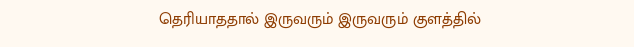தெரியாததால் இருவரும் இருவரும் குளத்தில்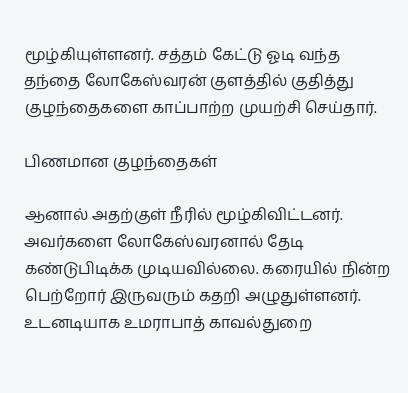மூழ்கியுள்ளனர். சத்தம் கேட்டு ஓடி வந்த தந்தை லோகேஸ்வரன் குளத்தில் குதித்து குழந்தைகளை காப்பாற்ற முயற்சி செய்தார்.

பிணமான குழந்தைகள்

ஆனால் அதற்குள் நீரில் மூழ்கிவிட்டனர். அவர்களை லோகேஸ்வரனால் தேடி கண்டுபிடிக்க முடியவில்லை. கரையில் நின்ற பெற்றோர் இருவரும் கதறி அழுதுள்ளனர். உடனடியாக உமராபாத் காவல்துறை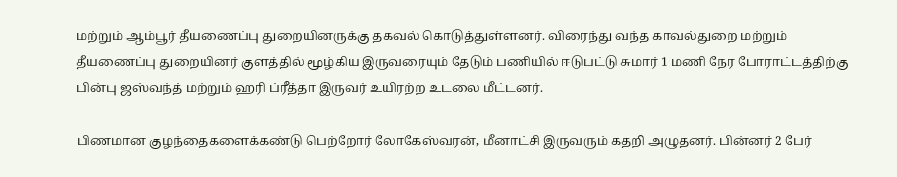மற்றும் ஆம்பூர் தீயணைப்பு துறையினருக்கு தகவல் கொடுத்துள்ளனர். விரைந்து வந்த காவல்துறை மற்றும் தீயணைப்பு துறையினர் குளத்தில் மூழ்கிய இருவரையும் தேடும் பணியில் ஈடுபட்டு சுமார் 1 மணி நேர போராட்டத்திற்கு பின்பு ஜஸ்வந்த் மற்றும் ஹரி ப்ரீத்தா இருவர் உயிரற்ற உடலை மீட்டனர்.

பிணமான குழந்தைகளைக்கண்டு பெற்றோர் லோகேஸ்வரன், மீனாட்சி இருவரும் கதறி அழுதனர். பின்னர் 2 பேர்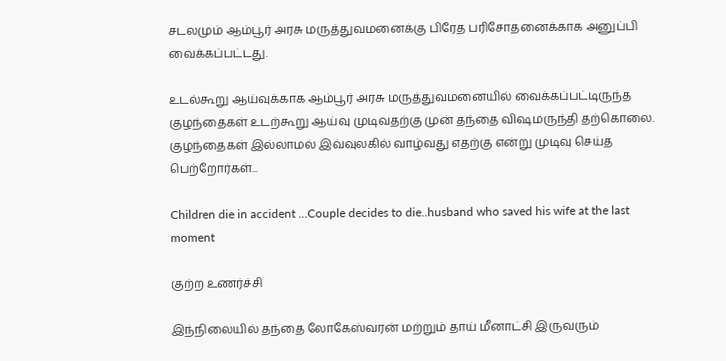சடலமும் ஆம்பூர் அரசு மருத்துவமனைக்கு பிரேத பரிசோதனைக்காக அனுப்பி வைக்கப்பட்டது.

உடல்கூறு ஆய்வுக்காக ஆம்பூர் அரசு மருத்துவமனையில் வைக்கப்பட்டிருந்த குழந்தைகள் உடற்கூறு ஆய்வு முடிவதற்கு முன் தந்தை விஷமருந்தி தற்கொலை. குழந்தைகள் இல்லாமல் இவ்வுலகில் வாழ்வது எதற்கு என்று முடிவு செய்த பெற்றோர்கள்...

Children die in accident ...Couple decides to die..husband who saved his wife at the last moment

குற்ற உணர்ச்சி

இந்நிலையில் தந்தை லோகேஸ்வரன் மற்றும் தாய் மீனாட்சி இருவரும்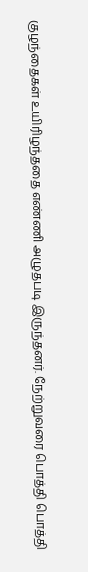குழந்தைகள் உயிரிழந்ததை எண்ணி அழுதபடி இருந்தனர். நேற்றுவரை பொத்தி பொத்தி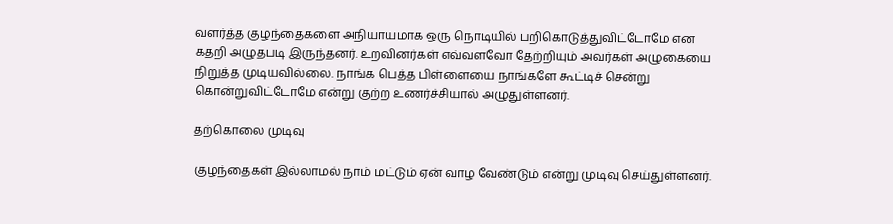வளர்த்த குழந்தைகளை அநியாயமாக ஒரு நொடியில் பறிகொடுத்துவிட்டோமே என கதறி அழுதபடி இருந்தனர். உறவினர்கள் எவ்வளவோ தேற்றியும் அவர்கள் அழுகையை நிறுத்த முடியவில்லை. நாங்க பெத்த பிள்ளையை நாங்களே கூட்டிச் சென்று கொன்றுவிட்டோமே என்று குற்ற உணர்ச்சியால் அழுதுள்ளனர்.

தற்கொலை முடிவு

குழந்தைகள் இல்லாமல் நாம் மட்டும் ஏன் வாழ வேண்டும் என்று முடிவு செய்துள்ளனர்.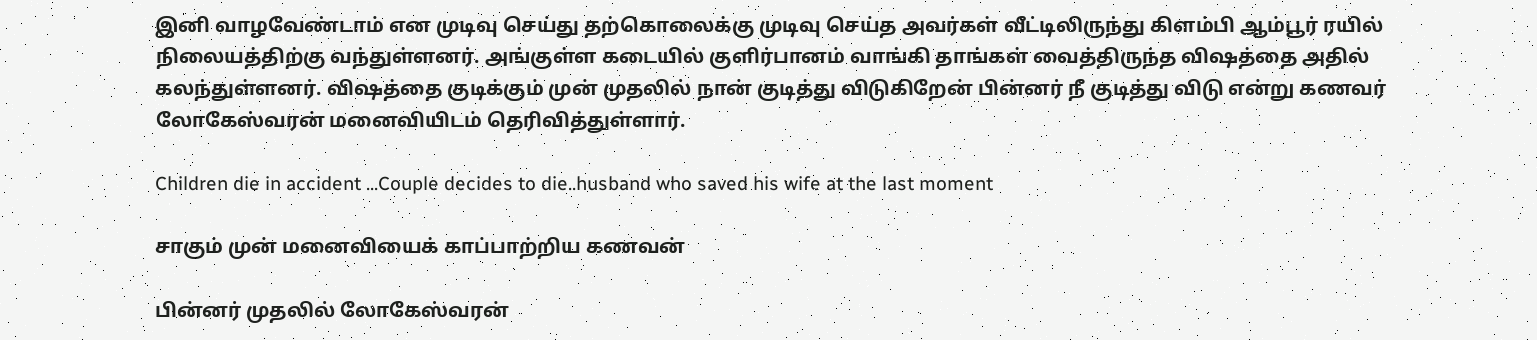இனி வாழவேண்டாம் என முடிவு செய்து தற்கொலைக்கு முடிவு செய்த அவர்கள் வீட்டிலிருந்து கிளம்பி ஆம்பூர் ரயில் நிலையத்திற்கு வந்துள்ளனர். அங்குள்ள கடையில் குளிர்பானம் வாங்கி தாங்கள் வைத்திருந்த விஷத்தை அதில் கலந்துள்ளனர். விஷத்தை குடிக்கும் முன் முதலில் நான் குடித்து விடுகிறேன் பின்னர் நீ குடித்து விடு என்று கணவர் லோகேஸ்வரன் மனைவியிடம் தெரிவித்துள்ளார்.

Children die in accident ...Couple decides to die..husband who saved his wife at the last moment

சாகும் முன் மனைவியைக் காப்பாற்றிய கணவன்

பின்னர் முதலில் லோகேஸ்வரன்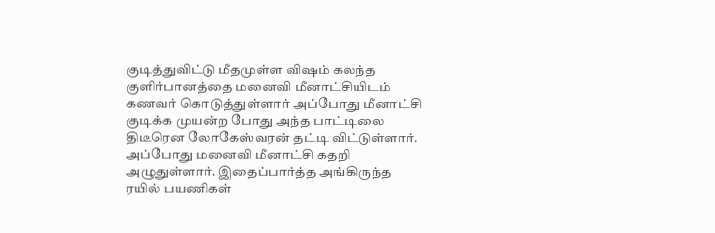குடித்துவிட்டு மீதமுள்ள விஷம் கலந்த குளிர்பானத்தை மனைவி மீனாட்சியிடம் கணவர் கொடுத்துள்ளார் அப்போது மீனாட்சி குடிக்க முயன்ற போது அந்த பாட்டிலை திடீரென லோகேஸ்வரன் தட்டி விட்டுள்ளார். அப்போது மனைவி மீனாட்சி கதறி அழுதுள்ளார். இதைப்பார்த்த அங்கிருந்த ரயில் பயணிகள்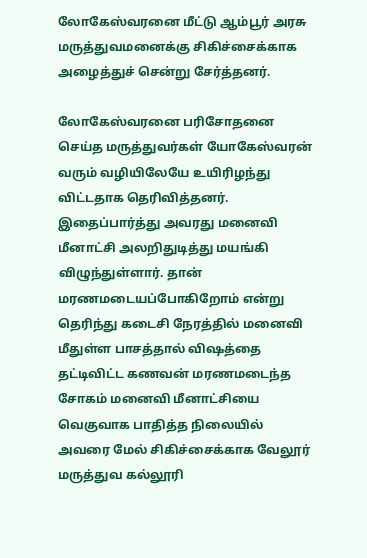லோகேஸ்வரனை மீட்டு ஆம்பூர் அரசு மருத்துவமனைக்கு சிகிச்சைக்காக அழைத்துச் சென்று சேர்த்தனர்.

லோகேஸ்வரனை பரிசோதனை செய்த மருத்துவர்கள் யோகேஸ்வரன் வரும் வழியிலேயே உயிரிழந்து விட்டதாக தெரிவித்தனர். இதைப்பார்த்து அவரது மனைவி மீனாட்சி அலறிதுடித்து மயங்கி விழுந்துள்ளார். தான் மரணமடையப்போகிறோம் என்று தெரிந்து கடைசி நேரத்தில் மனைவி மீதுள்ள பாசத்தால் விஷத்தை தட்டிவிட்ட கணவன் மரணமடைந்த சோகம் மனைவி மீனாட்சியை வெகுவாக பாதித்த நிலையில் அவரை மேல் சிகிச்சைக்காக வேலூர் மருத்துவ கல்லூரி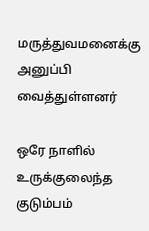மருத்துவமனைக்கு அனுப்பி வைத்துள்ளனர்

ஒரே நாளில் உருக்குலைந்த குடும்பம்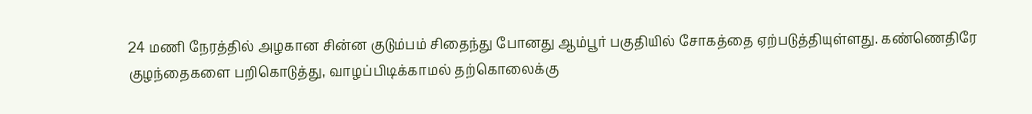24 மணி நேரத்தில் அழகான சின்ன குடும்பம் சிதைந்து போனது ஆம்பூர் பகுதியில் சோகத்தை ஏற்படுத்தியுள்ளது. கண்ணெதிரே குழந்தைகளை பறிகொடுத்து, வாழப்பிடிக்காமல் தற்கொலைக்கு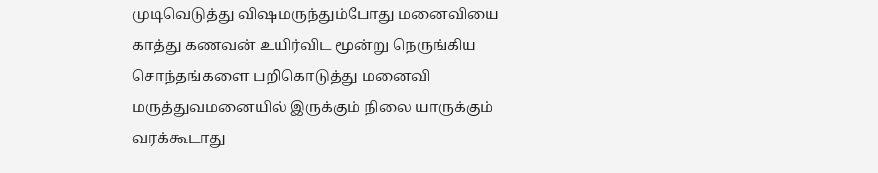முடிவெடுத்து விஷமருந்தும்போது மனைவியை காத்து கணவன் உயிர்விட மூன்று நெருங்கிய சொந்தங்களை பறிகொடுத்து மனைவி மருத்துவமனையில் இருக்கும் நிலை யாருக்கும் வரக்கூடாது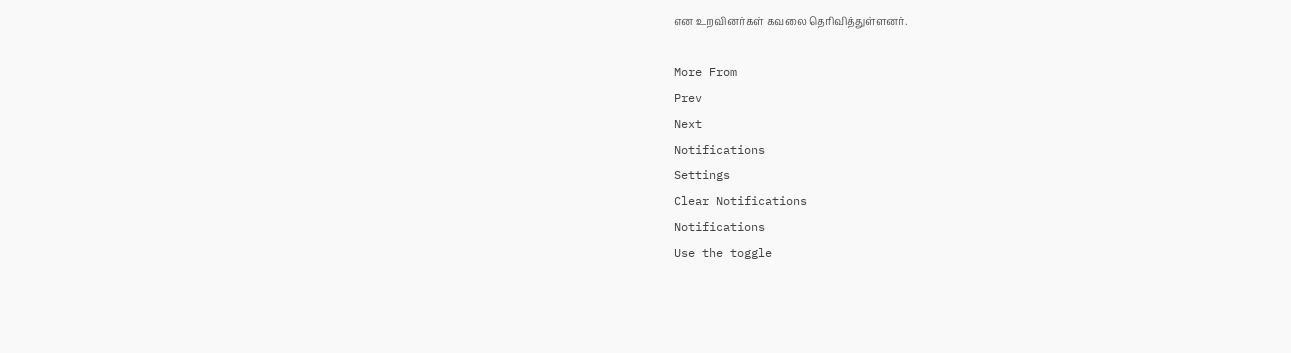என உறவினர்கள் கவலை தெரிவித்துள்ளனர்.

More From
Prev
Next
Notifications
Settings
Clear Notifications
Notifications
Use the toggle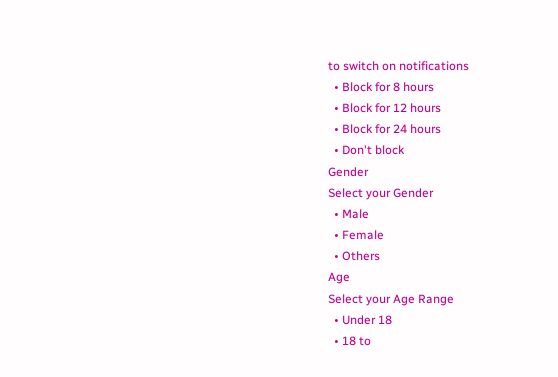to switch on notifications
  • Block for 8 hours
  • Block for 12 hours
  • Block for 24 hours
  • Don't block
Gender
Select your Gender
  • Male
  • Female
  • Others
Age
Select your Age Range
  • Under 18
  • 18 to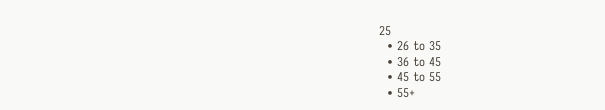25
  • 26 to 35
  • 36 to 45
  • 45 to 55
  • 55+